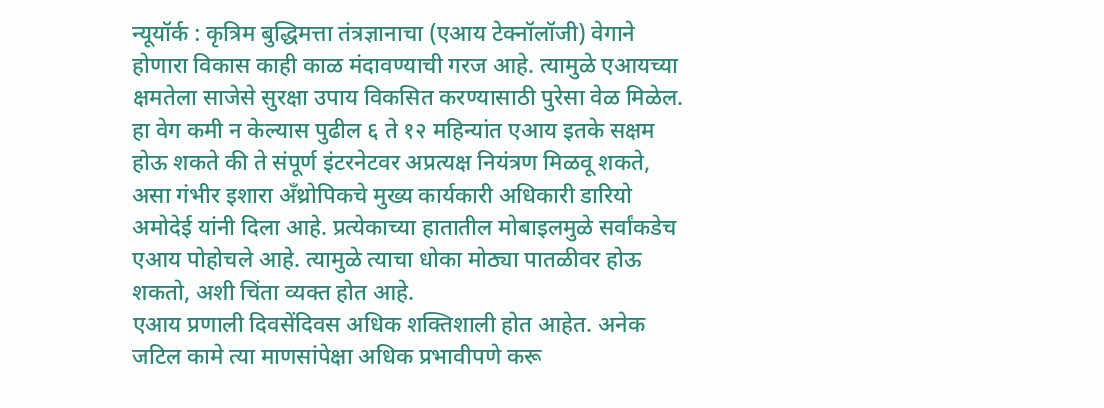न्यूयॉर्क : कृत्रिम बुद्धिमत्ता तंत्रज्ञानाचा (एआय टेक्नॉलॉजी) वेगाने होणारा विकास काही काळ मंदावण्याची गरज आहे. त्यामुळे एआयच्या क्षमतेला साजेसे सुरक्षा उपाय विकसित करण्यासाठी पुरेसा वेळ मिळेल. हा वेग कमी न केल्यास पुढील ६ ते १२ महिन्यांत एआय इतके सक्षम होऊ शकते की ते संपूर्ण इंटरनेटवर अप्रत्यक्ष नियंत्रण मिळवू शकते, असा गंभीर इशारा अँथ्रोपिकचे मुख्य कार्यकारी अधिकारी डारियो अमोदेई यांनी दिला आहे. प्रत्येकाच्या हातातील मोबाइलमुळे सर्वांकडेच एआय पोहोचले आहे. त्यामुळे त्याचा धोका मोठ्या पातळीवर होऊ शकतो, अशी चिंता व्यक्त होत आहे.
एआय प्रणाली दिवसेंदिवस अधिक शक्तिशाली होत आहेत. अनेक जटिल कामे त्या माणसांपेक्षा अधिक प्रभावीपणे करू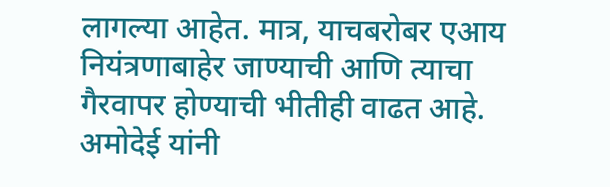लागल्या आहेत. मात्र, याचबरोबर एआय नियंत्रणाबाहेर जाण्याची आणि त्याचा गैरवापर होण्याची भीतीही वाढत आहे. अमोदेई यांनी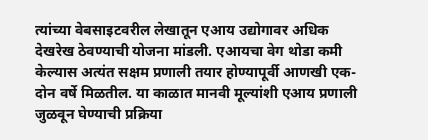त्यांच्या वेबसाइटवरील लेखातून एआय उद्योगावर अधिक देखरेख ठेवण्याची योजना मांडली. एआयचा वेग थोडा कमी केल्यास अत्यंत सक्षम प्रणाली तयार होण्यापूर्वी आणखी एक-दोन वर्षे मिळतील. या काळात मानवी मूल्यांशी एआय प्रणाली जुळवून घेण्याची प्रक्रिया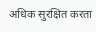अधिक सुरक्षित करता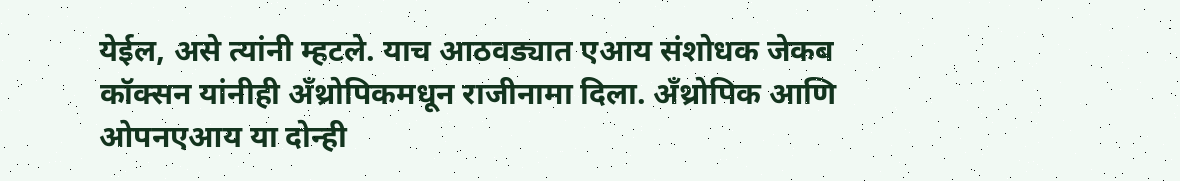येईल, असे त्यांनी म्हटले. याच आठवड्यात एआय संशोधक जेकब कॉक्सन यांनीही अँथ्रोपिकमधून राजीनामा दिला. अँथ्रोपिक आणि ओपनएआय या दोन्ही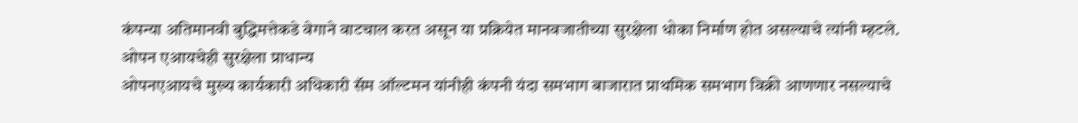कंपन्या अतिमानवी बुद्धिमत्तेकडे वेगाने वाटचाल करत असून या प्रक्रियेत मानवजातीच्या सुरक्षेला धोका निर्माण होत असल्याचे त्यांनी म्हटले.
ओपन एआयचेही सुरक्षेला प्राधान्य
ओपनएआयचे मुख्य कार्यकारी अधिकारी सॅम ऑल्टमन यांनीही कंपनी यंदा समभाग बाजारात प्राथमिक समभाग विक्री आणणार नसल्याचे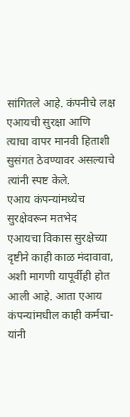सांगितले आहे. कंपनीचे लक्ष एआयची सुरक्षा आणि त्याचा वापर मानवी हिताशी सुसंगत ठेवण्यावर असल्याचे त्यांनी स्पष्ट केले.
एआय कंपन्यांमध्येच सुरक्षेवरून मतभेद
एआयचा विकास सुरक्षेच्या दृष्टीने काही काळ मंदावावा, अशी मागणी यापूर्वीही होत आली आहे. आता एआय कंपन्यांमधील काही कर्मचा-यांनी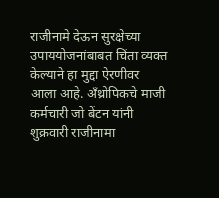राजीनामे देऊन सुरक्षेच्या उपाययोजनांबाबत चिंता व्यक्त केल्याने हा मुद्दा ऐरणीवर आला आहे. अँथ्रोपिकचे माजी कर्मचारी जो बेंटन यांनी शुक्रवारी राजीनामा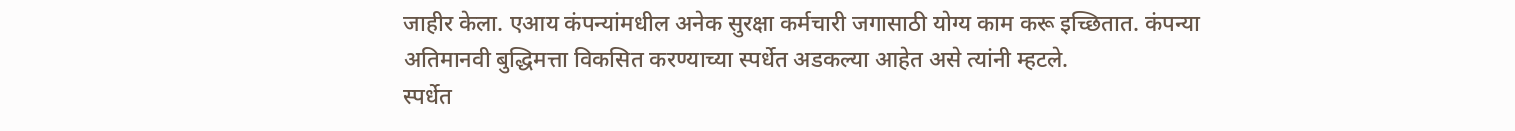जाहीर केला. एआय कंपन्यांमधील अनेक सुरक्षा कर्मचारी जगासाठी योग्य काम करू इच्छितात. कंपन्या अतिमानवी बुद्धिमत्ता विकसित करण्याच्या स्पर्धेत अडकल्या आहेत असे त्यांनी म्हटले.
स्पर्धेत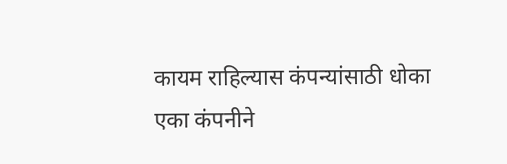कायम राहिल्यास कंपन्यांसाठी धोका
एका कंपनीने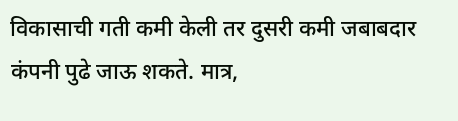विकासाची गती कमी केली तर दुसरी कमी जबाबदार कंपनी पुढे जाऊ शकते. मात्र,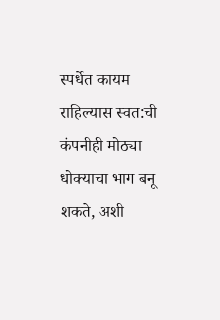स्पर्धेत कायम राहिल्यास स्वत:ची कंपनीही मोठ्या धोक्याचा भाग बनू शकते, अशी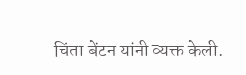चिंता बेंटन यांनी व्यक्त केली.